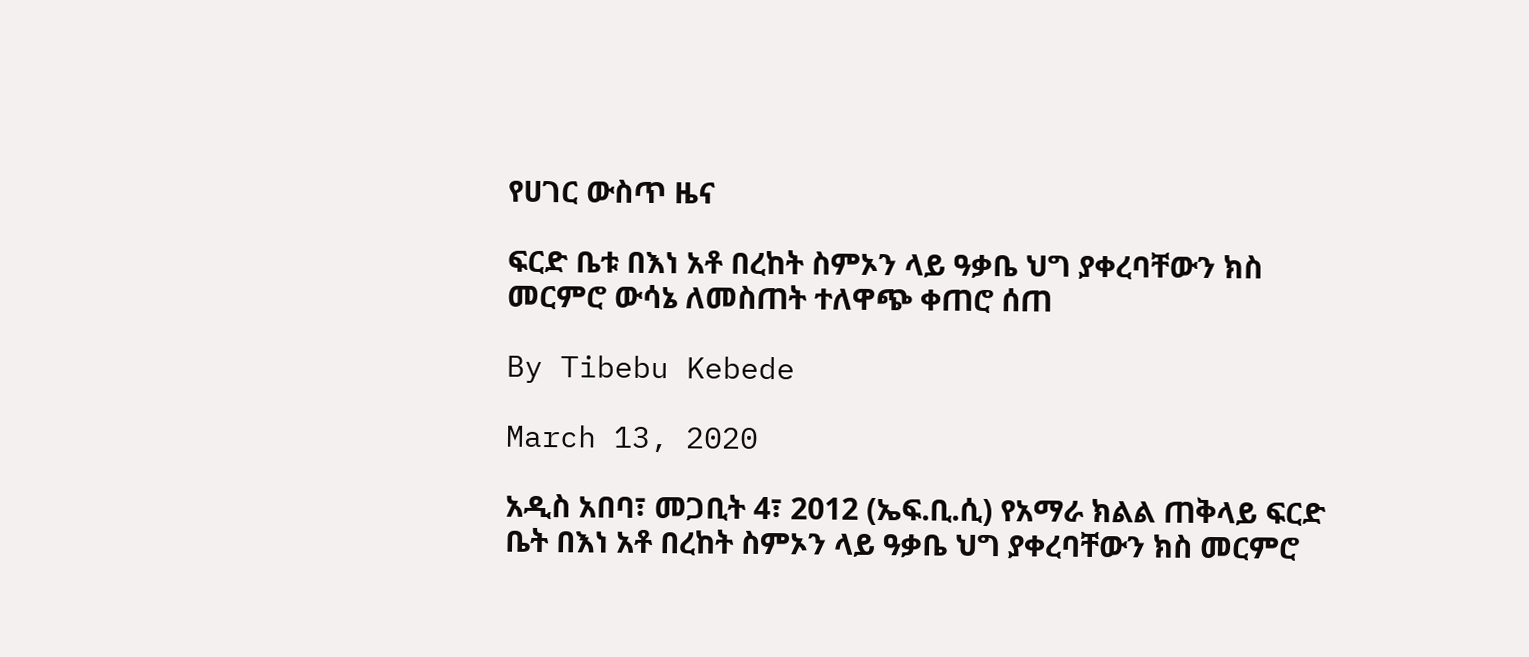የሀገር ውስጥ ዜና

ፍርድ ቤቱ በእነ አቶ በረከት ስምኦን ላይ ዓቃቤ ህግ ያቀረባቸውን ክስ መርምሮ ውሳኔ ለመስጠት ተለዋጭ ቀጠሮ ሰጠ

By Tibebu Kebede

March 13, 2020

አዲስ አበባ፣ መጋቢት 4፣ 2012 (ኤፍ.ቢ.ሲ) የአማራ ክልል ጠቅላይ ፍርድ ቤት በእነ አቶ በረከት ስምኦን ላይ ዓቃቤ ህግ ያቀረባቸውን ክስ መርምሮ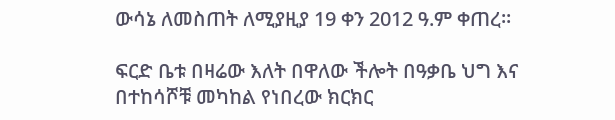ውሳኔ ለመስጠት ለሚያዚያ 19 ቀን 2012 ዓ.ም ቀጠረ።

ፍርድ ቤቱ በዛሬው እለት በዋለው ችሎት በዓቃቤ ህግ እና በተከሳሾቹ መካከል የነበረው ክርክር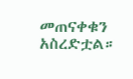መጠናቀቁን አስረድቷል።